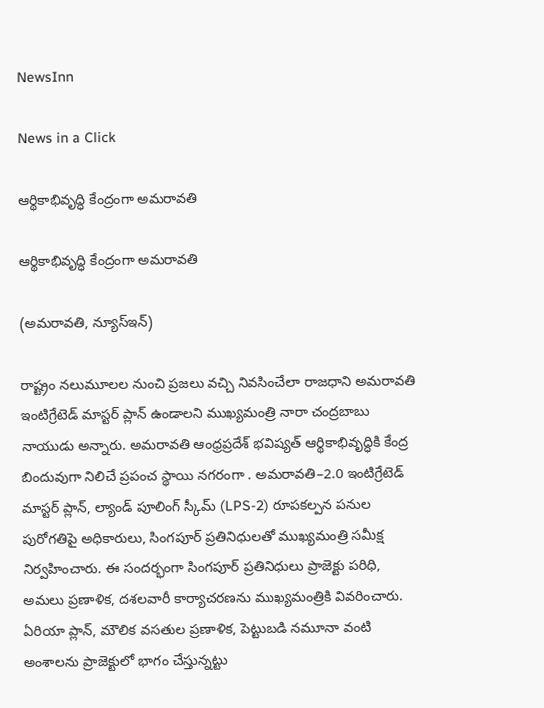NewsInn

News in a Click

ఆర్థికాభివృద్ధి కేంద్రంగా అమరావతి

ఆర్థికాభివృద్ధి కేంద్రంగా అమరావతి

(అమరావతి, న్యూస్ఇన్‌)

రాష్ట్రం నలుమూలల నుంచి ప్రజలు వచ్చి నివసించేలా రాజధాని అమరావతి ఇంటిగ్రేటెడ్ మాస్టర్ ప్లాన్ ఉండాలని ముఖ్యమంత్రి నారా చంద్రబాబు నాయుడు అన్నారు. అమరావతి ఆంధ్రప్రదేశ్ భవిష్యత్ ఆర్థికాభివృద్ధికి కేంద్ర బిందువుగా నిలిచే ప్రపంచ స్థాయి నగరంగా . అమరావతి–2.0 ఇంటిగ్రేటెడ్ మాస్టర్ ప్లాన్, ల్యాండ్ పూలింగ్ స్కీమ్ (LPS-2) రూపకల్పన పనుల పురోగతిపై అధికారులు, సింగపూర్ ప్రతినిధులతో ముఖ్యమంత్రి సమీక్ష నిర్వహించారు. ఈ సందర్భంగా సింగపూర్ ప్రతినిధులు ప్రాజెక్టు పరిధి, అమలు ప్రణాళిక, దశలవారీ కార్యాచరణను ముఖ్యమంత్రికి వివరించారు. ఏరియా ప్లాన్, మౌలిక వసతుల ప్రణాళిక, పెట్టుబడి నమూనా వంటి అంశాలను ప్రాజెక్టులో భాగం చేస్తున్నట్టు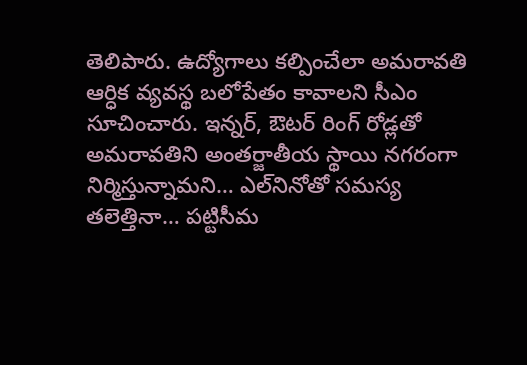తెలిపారు. ఉద్యోగాలు కల్పించేలా అమరావతి ఆర్ధిక వ్యవస్థ బలోపేతం కావాలని సీఎం సూచించారు. ఇన్నర్, ఔటర్ రింగ్ రోడ్లతో అమరావతిని అంతర్జాతీయ స్థాయి నగరంగా నిర్మిస్తున్నామని… ఎల్‌నినోతో సమస్య తలెత్తినా… పట్టిసీమ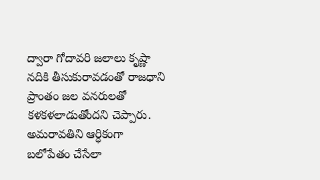ద్వారా గోదావరి జలాలు కృష్ణా నదికి తీసుకురావడంతో రాజధాని ప్రాంతం జల వనరులతో కళకళలాడుతోందని చెప్పారు. అమరావతిని ఆర్ధికంగా బలోపేతం చేసేలా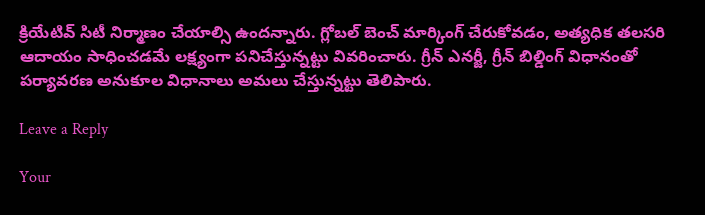క్రియేటివ్ సిటీ నిర్మాణం చేయాల్సి ఉందన్నారు. గ్లోబల్ బెంచ్ మార్కింగ్ చేరుకోవడం, అత్యధిక తలసరి ఆదాయం సాధించడమే లక్ష్యంగా పనిచేస్తున్నట్టు వివరించారు. గ్రీన్ ఎనర్జీ, గ్రీన్ బిల్డింగ్ విధానంతో పర్యావరణ అనుకూల విధానాలు అమలు చేస్తున్నట్టు తెలిపారు.

Leave a Reply

Your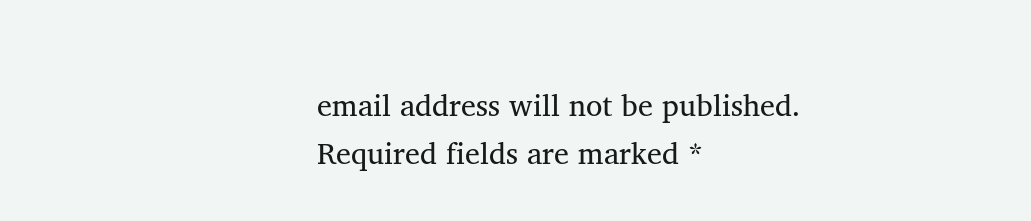email address will not be published. Required fields are marked *